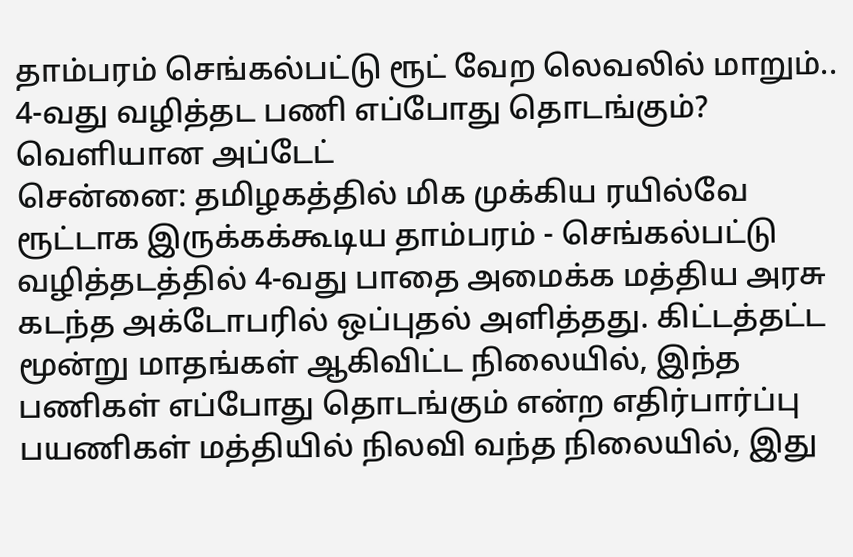தாம்பரம் செங்கல்பட்டு ரூட் வேற லெவலில் மாறும்.. 4-வது வழித்தட பணி எப்போது தொடங்கும்? வெளியான அப்டேட்
சென்னை: தமிழகத்தில் மிக முக்கிய ரயில்வே ரூட்டாக இருக்கக்கூடிய தாம்பரம் - செங்கல்பட்டு வழித்தடத்தில் 4-வது பாதை அமைக்க மத்திய அரசு கடந்த அக்டோபரில் ஒப்புதல் அளித்தது. கிட்டத்தட்ட மூன்று மாதங்கள் ஆகிவிட்ட நிலையில், இந்த பணிகள் எப்போது தொடங்கும் என்ற எதிர்பார்ப்பு பயணிகள் மத்தியில் நிலவி வந்த நிலையில், இது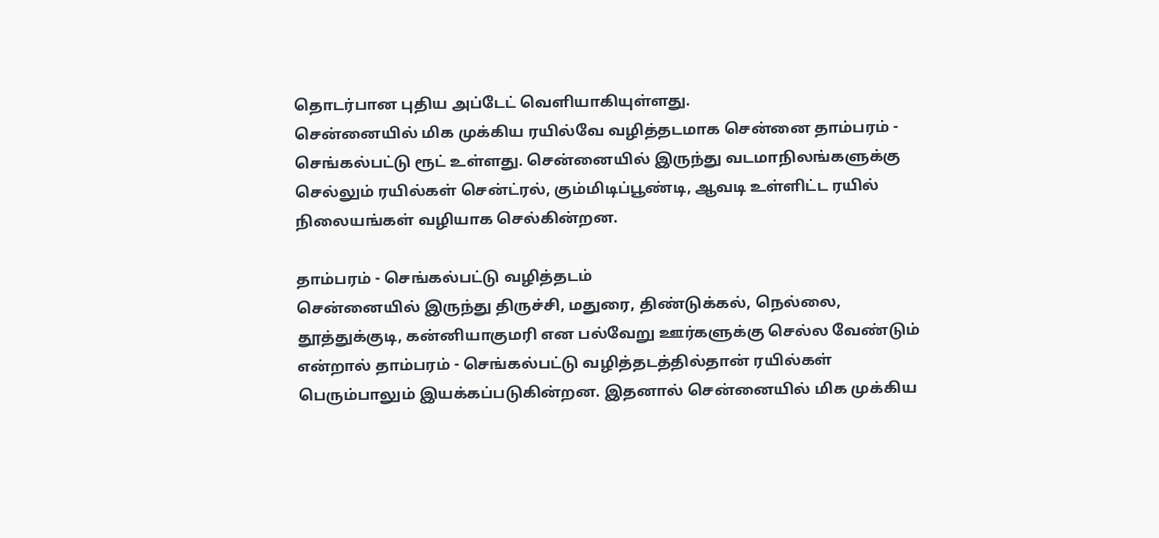தொடர்பான புதிய அப்டேட் வெளியாகியுள்ளது.
சென்னையில் மிக முக்கிய ரயில்வே வழித்தடமாக சென்னை தாம்பரம் - செங்கல்பட்டு ரூட் உள்ளது. சென்னையில் இருந்து வடமாநிலங்களுக்கு செல்லும் ரயில்கள் சென்ட்ரல், கும்மிடிப்பூண்டி, ஆவடி உள்ளிட்ட ரயில் நிலையங்கள் வழியாக செல்கின்றன.

தாம்பரம் - செங்கல்பட்டு வழித்தடம்
சென்னையில் இருந்து திருச்சி, மதுரை, திண்டுக்கல், நெல்லை, தூத்துக்குடி, கன்னியாகுமரி என பல்வேறு ஊர்களுக்கு செல்ல வேண்டும் என்றால் தாம்பரம் - செங்கல்பட்டு வழித்தடத்தில்தான் ரயில்கள் பெரும்பாலும் இயக்கப்படுகின்றன. இதனால் சென்னையில் மிக முக்கிய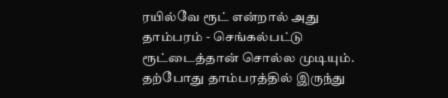ரயில்வே ரூட் என்றால் அது தாம்பரம் - செங்கல்பட்டு ரூட்டைத்தான் சொல்ல முடியும்.
தற்போது தாம்பரத்தில் இருந்து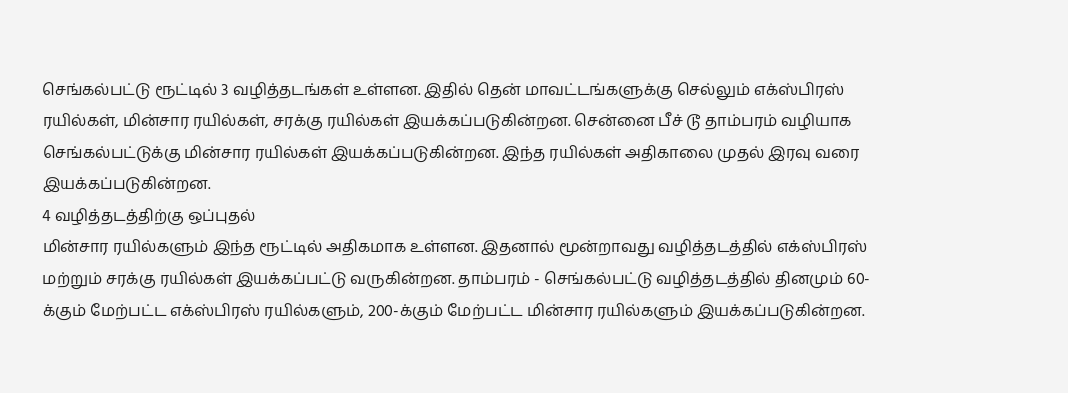செங்கல்பட்டு ரூட்டில் 3 வழித்தடங்கள் உள்ளன. இதில் தென் மாவட்டங்களுக்கு செல்லும் எக்ஸ்பிரஸ் ரயில்கள், மின்சார ரயில்கள், சரக்கு ரயில்கள் இயக்கப்படுகின்றன. சென்னை பீச் டூ தாம்பரம் வழியாக செங்கல்பட்டுக்கு மின்சார ரயில்கள் இயக்கப்படுகின்றன. இந்த ரயில்கள் அதிகாலை முதல் இரவு வரை இயக்கப்படுகின்றன.
4 வழித்தடத்திற்கு ஒப்புதல்
மின்சார ரயில்களும் இந்த ரூட்டில் அதிகமாக உள்ளன. இதனால் மூன்றாவது வழித்தடத்தில் எக்ஸ்பிரஸ் மற்றும் சரக்கு ரயில்கள் இயக்கப்பட்டு வருகின்றன. தாம்பரம் - செங்கல்பட்டு வழித்தடத்தில் தினமும் 60-க்கும் மேற்பட்ட எக்ஸ்பிரஸ் ரயில்களும், 200-க்கும் மேற்பட்ட மின்சார ரயில்களும் இயக்கப்படுகின்றன.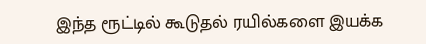இந்த ரூட்டில் கூடுதல் ரயில்களை இயக்க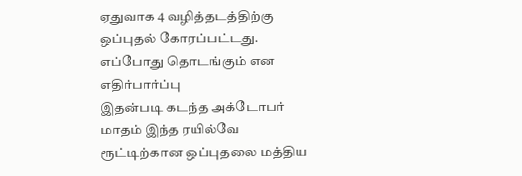ஏதுவாக 4 வழித்தடத்திற்கு ஒப்புதல் கோரப்பட்டது.
எப்போது தொடங்கும் என எதிர்பார்ப்பு
இதன்படி கடந்த அக்டோபர் மாதம் இந்த ரயில்வே ரூட்டிற்கான ஒப்புதலை மத்திய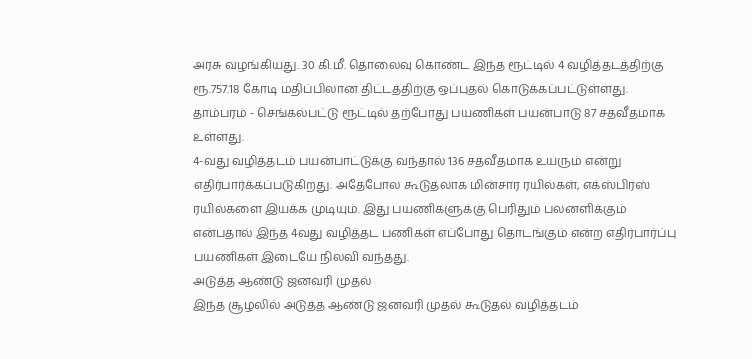அரசு வழங்கியது. 30 கி.மீ. தொலைவு கொண்ட இந்த ரூட்டில் 4 வழித்தடத்திற்கு ரூ.757.18 கோடி மதிப்பிலான திட்டத்திற்கு ஒப்புதல் கொடுக்கப்பட்டுள்ளது. தாம்பரம் - செங்கல்பட்டு ரூட்டில் தற்போது பயணிகள் பயன்பாடு 87 சதவீதமாக உள்ளது.
4-வது வழித்தடம் பயன்பாட்டுக்கு வந்தால் 136 சதவீதமாக உயரும் என்று எதிர்பார்க்கப்படுகிறது. அதேபோல கூடுதலாக மின்சார ரயில்கள், எக்ஸ்பிரஸ் ரயில்களை இயக்க முடியும். இது பயணிகளுக்கு பெரிதும் பலனளிக்கும் என்பதால் இந்த 4வது வழித்தட பணிகள் எப்போது தொடங்கும் என்ற எதிர்பார்ப்பு பயணிகள் இடையே நிலவி வந்தது.
அடுத்த ஆண்டு ஜனவரி முதல்
இந்த சூழலில் அடுத்த ஆண்டு ஜனவரி முதல் கூடுதல் வழித்தடம்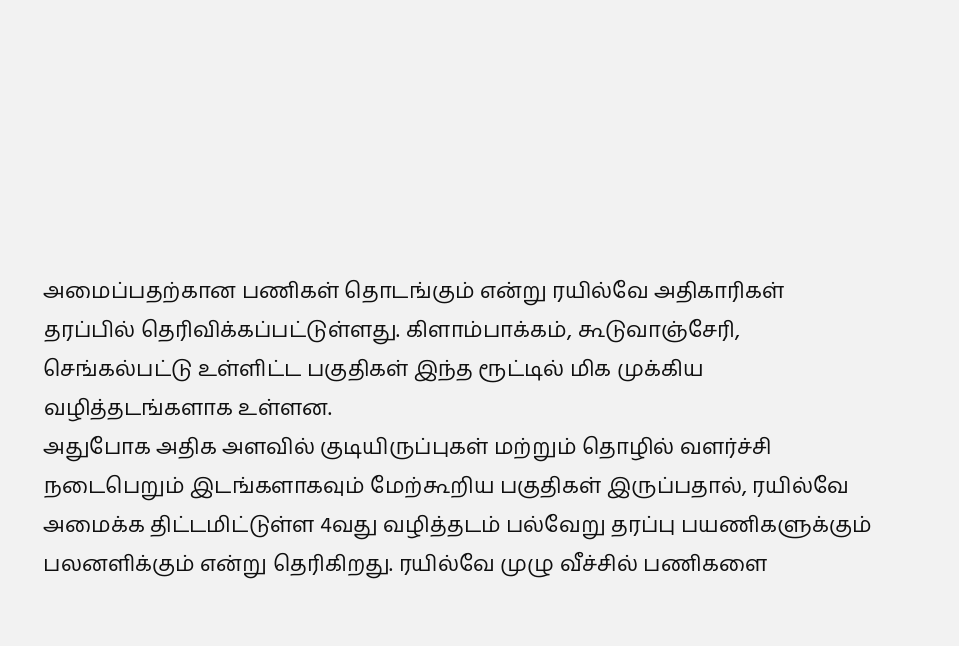அமைப்பதற்கான பணிகள் தொடங்கும் என்று ரயில்வே அதிகாரிகள் தரப்பில் தெரிவிக்கப்பட்டுள்ளது. கிளாம்பாக்கம், கூடுவாஞ்சேரி, செங்கல்பட்டு உள்ளிட்ட பகுதிகள் இந்த ரூட்டில் மிக முக்கிய வழித்தடங்களாக உள்ளன.
அதுபோக அதிக அளவில் குடியிருப்புகள் மற்றும் தொழில் வளர்ச்சி நடைபெறும் இடங்களாகவும் மேற்கூறிய பகுதிகள் இருப்பதால், ரயில்வே அமைக்க திட்டமிட்டுள்ள 4வது வழித்தடம் பல்வேறு தரப்பு பயணிகளுக்கும் பலனளிக்கும் என்று தெரிகிறது. ரயில்வே முழு வீச்சில் பணிகளை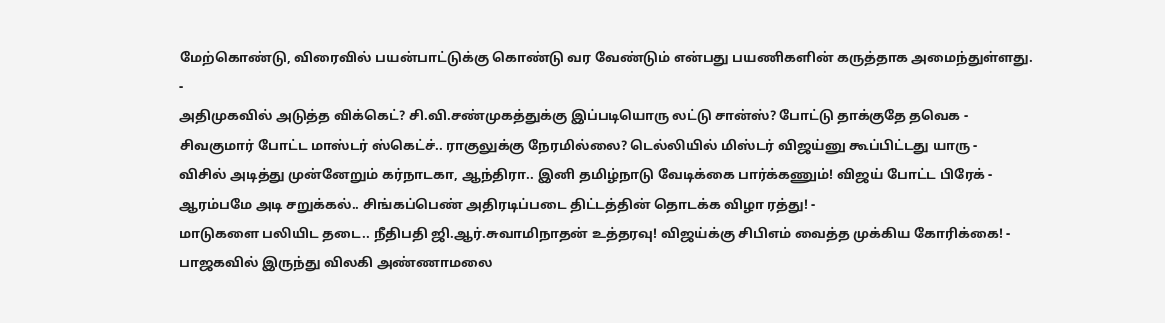மேற்கொண்டு, விரைவில் பயன்பாட்டுக்கு கொண்டு வர வேண்டும் என்பது பயணிகளின் கருத்தாக அமைந்துள்ளது.
-
அதிமுகவில் அடுத்த விக்கெட்? சி.வி.சண்முகத்துக்கு இப்படியொரு லட்டு சான்ஸ்? போட்டு தாக்குதே தவெக -
சிவகுமார் போட்ட மாஸ்டர் ஸ்கெட்ச்.. ராகுலுக்கு நேரமில்லை? டெல்லியில் மிஸ்டர் விஜய்னு கூப்பிட்டது யாரு -
விசில் அடித்து முன்னேறும் கர்நாடகா, ஆந்திரா.. இனி தமிழ்நாடு வேடிக்கை பார்க்கணும்! விஜய் போட்ட பிரேக் -
ஆரம்பமே அடி சறுக்கல்.. சிங்கப்பெண் அதிரடிப்படை திட்டத்தின் தொடக்க விழா ரத்து! -
மாடுகளை பலியிட தடை.. நீதிபதி ஜி.ஆர்.சுவாமிநாதன் உத்தரவு! விஜய்க்கு சிபிஎம் வைத்த முக்கிய கோரிக்கை! -
பாஜகவில் இருந்து விலகி அண்ணாமலை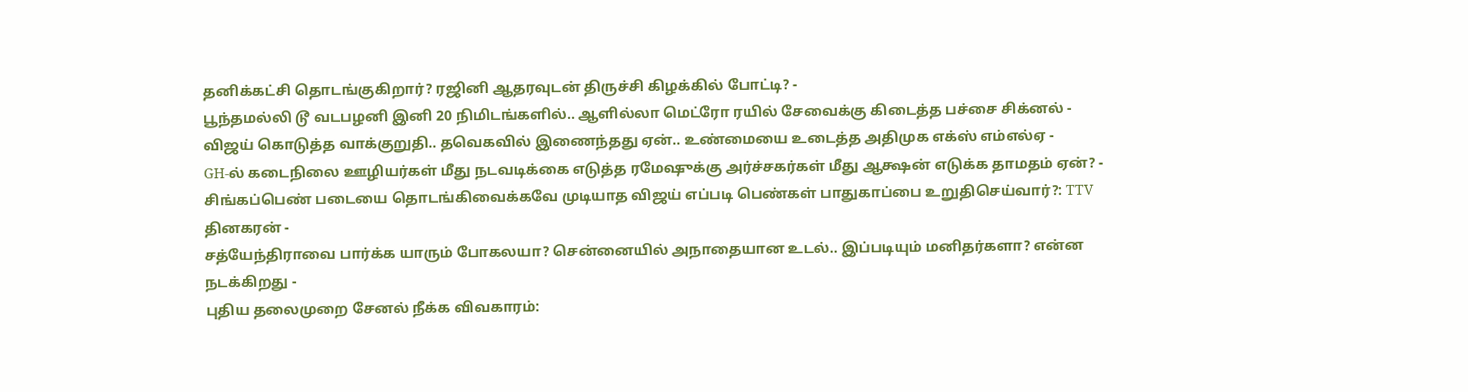தனிக்கட்சி தொடங்குகிறார்? ரஜினி ஆதரவுடன் திருச்சி கிழக்கில் போட்டி? -
பூந்தமல்லி டூ வடபழனி இனி 20 நிமிடங்களில்.. ஆளில்லா மெட்ரோ ரயில் சேவைக்கு கிடைத்த பச்சை சிக்னல் -
விஜய் கொடுத்த வாக்குறுதி.. தவெகவில் இணைந்தது ஏன்.. உண்மையை உடைத்த அதிமுக எக்ஸ் எம்எல்ஏ -
GH-ல் கடைநிலை ஊழியர்கள் மீது நடவடிக்கை எடுத்த ரமேஷுக்கு அர்ச்சகர்கள் மீது ஆக்ஷன் எடுக்க தாமதம் ஏன்? -
சிங்கப்பெண் படையை தொடங்கிவைக்கவே முடியாத விஜய் எப்படி பெண்கள் பாதுகாப்பை உறுதிசெய்வார்?: TTV தினகரன் -
சத்யேந்திராவை பார்க்க யாரும் போகலயா? சென்னையில் அநாதையான உடல்.. இப்படியும் மனிதர்களா? என்ன நடக்கிறது -
புதிய தலைமுறை சேனல் நீக்க விவகாரம்: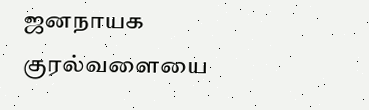ஜனநாயக குரல்வளையை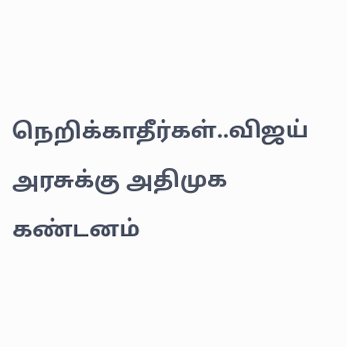நெறிக்காதீர்கள்..விஜய் அரசுக்கு அதிமுக கண்டனம்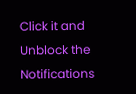Click it and Unblock the Notifications